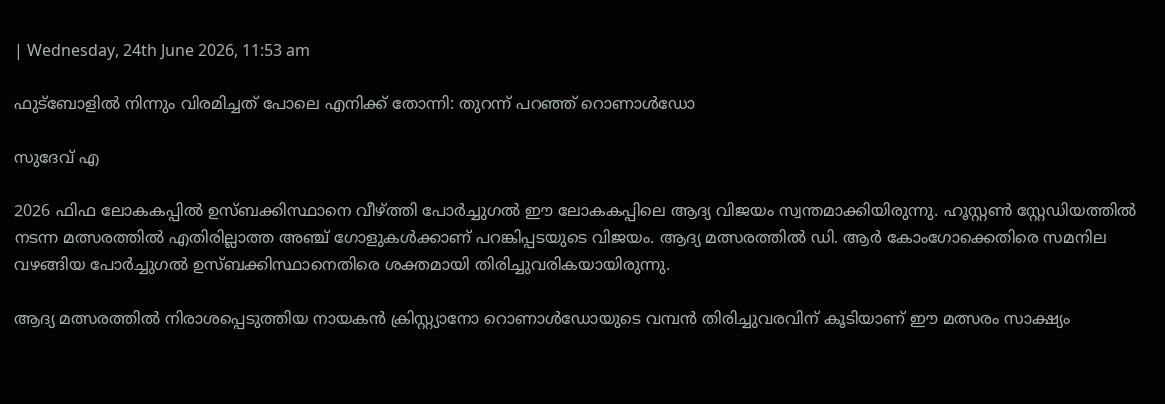| Wednesday, 24th June 2026, 11:53 am

ഫുട്‌ബോളില്‍ നിന്നും വിരമിച്ചത് പോലെ എനിക്ക് തോന്നി: തുറന്ന് പറഞ്ഞ് റൊണാള്‍ഡോ

സുദേവ് എ

2026 ഫിഫ ലോകകപ്പില്‍ ഉസ്ബക്കിസ്ഥാനെ വീഴ്ത്തി പോര്‍ച്ചുഗല്‍ ഈ ലോകകപ്പിലെ ആദ്യ വിജയം സ്വന്തമാക്കിയിരുന്നു. ഹൂസ്റ്റണ്‍ സ്റ്റേഡിയത്തില്‍ നടന്ന മത്സരത്തില്‍ എതിരില്ലാത്ത അഞ്ച് ഗോളുകള്‍ക്കാണ് പറങ്കിപ്പടയുടെ വിജയം. ആദ്യ മത്സരത്തില്‍ ഡി. ആര്‍ കോംഗോക്കെതിരെ സമനില വഴങ്ങിയ പോര്‍ച്ചുഗല്‍ ഉസ്ബക്കിസ്ഥാനെതിരെ ശക്തമായി തിരിച്ചുവരികയായിരുന്നു.

ആദ്യ മത്സരത്തില്‍ നിരാശപ്പെടുത്തിയ നായകന്‍ ക്രിസ്റ്റ്യാനോ റൊണാള്‍ഡോയുടെ വമ്പന്‍ തിരിച്ചുവരവിന് കൂടിയാണ് ഈ മത്സരം സാക്ഷ്യം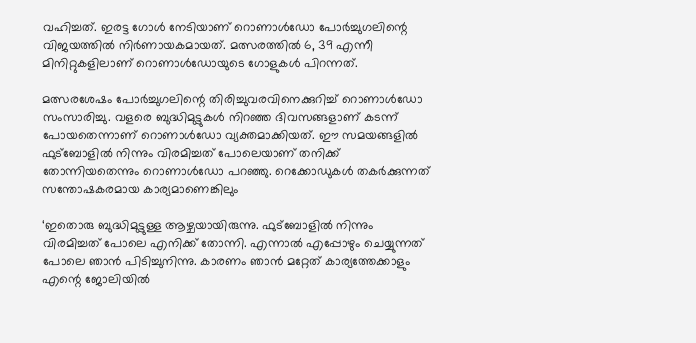വഹിച്ചത്. ഇരട്ട ഗോള്‍ നേടിയാണ് റൊണാള്‍ഡോ പോര്‍ച്ചുഗലിന്റെ വിജയത്തില്‍ നിര്‍ണായകമായത്. മത്സരത്തില്‍ 6, 39 എന്നീ മിനിറ്റുകളിലാണ് റൊണാള്‍ഡോയുടെ ഗോളുകള്‍ പിറന്നത്.

മത്സരശേഷം പോര്‍ച്ചുഗലിന്റെ തിരിച്ചുവരവിനെക്കുറിച്ച് റൊണാള്‍ഡോ സംസാരിച്ചു. വളരെ ബുദ്ധിമുട്ടുകള്‍ നിറഞ്ഞ ദിവസങ്ങളാണ് കടന്ന് പോയതെന്നാണ് റൊണാള്‍ഡോ വ്യക്തമാക്കിയത്. ഈ സമയങ്ങളില്‍ ഫുട്‌ബോളില്‍ നിന്നും വിരമിച്ചത് പോലെയാണ് തനിക്ക് തോന്നിയതെന്നും റൊണാള്‍ഡോ പറഞ്ഞു. റെക്കോഡുകള്‍ തകര്‍ക്കുന്നത് സന്തോഷകരമായ കാര്യമാണെങ്കിലും

‘ഇതൊരു ബുദ്ധിമുട്ടുള്ള ആഴ്ചയായിരുന്നു. ഫുട്‌ബോളില്‍ നിന്നും വിരമിച്ചത് പോലെ എനിക്ക് തോന്നി. എന്നാല്‍ എപ്പോഴും ചെയ്യുന്നത് പോലെ ഞാന്‍ പിടിച്ചുനിന്നു. കാരണം ഞാന്‍ മറ്റേത് കാര്യത്തേക്കാളും എന്റെ ജോലിയില്‍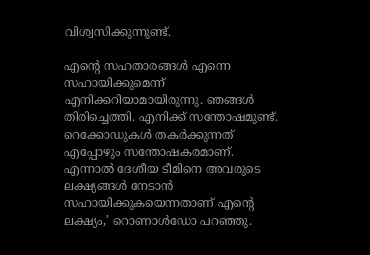വിശ്വസിക്കുന്നുണ്ട്.

എന്റെ സഹതാരങ്ങള്‍ എന്നെ സഹായിക്കുമെന്ന് എനിക്കറിയാമായിരുന്നു. ഞങ്ങള്‍ തിരിച്ചെത്തി. എനിക്ക് സന്തോഷമുണ്ട്. റെക്കോഡുകള്‍ തകര്‍ക്കുന്നത് എപ്പോഴും സന്തോഷകരമാണ്. എന്നാല്‍ ദേശീയ ടീമിനെ അവരുടെ ലക്ഷ്യങ്ങള്‍ നേടാന്‍ സഹായിക്കുകയെന്നതാണ് എന്റെ ലക്ഷ്യം,’ റൊണാള്‍ഡോ പറഞ്ഞു.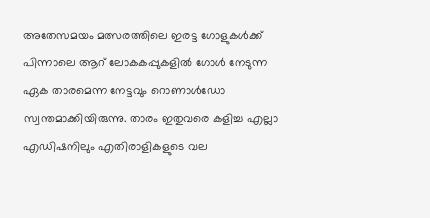അതേസമയം മത്സരത്തിലെ ഇരട്ട ഗോളുകള്‍ക്ക് പിന്നാലെ ആറ് ലോകകപ്പുകളില്‍ ഗോള്‍ നേടുന്ന ഏക താരമെന്ന നേട്ടവും റൊണാള്‍ഡോ സ്വന്തമാക്കിയിരുന്നു. താരം ഇതുവരെ കളിച്ച എല്ലാ എഡിഷനിലും എതിരാളികളുടെ വല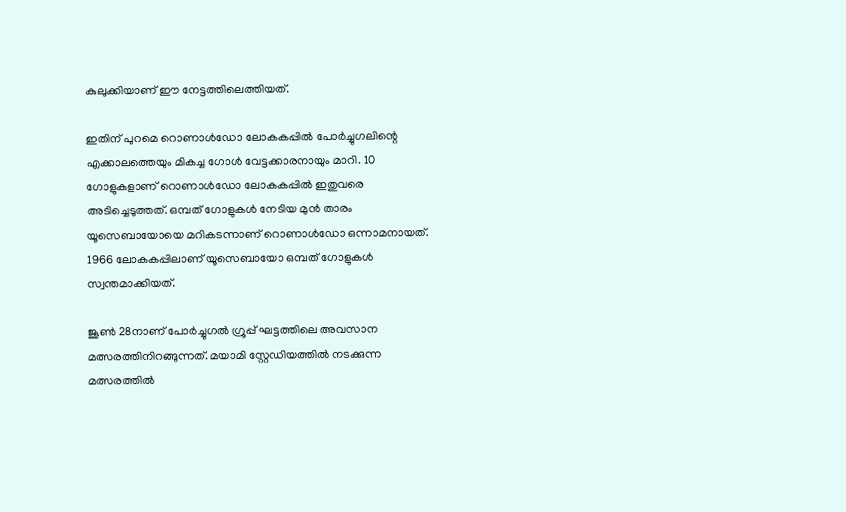കുലുക്കിയാണ് ഈ നേട്ടത്തിലെത്തിയത്.

ഇതിന് പുറമെ റൊണാള്‍ഡോ ലോകകപ്പില്‍ പോര്‍ച്ചുഗലിന്റെ എക്കാലത്തെയും മികച്ച ഗോള്‍ വേട്ടക്കാരനായും മാറി. 10 ഗോളുകളാണ് റൊണാള്‍ഡോ ലോകകപ്പില്‍ ഇതുവരെ അടിച്ചെടുത്തത്. ഒമ്പത് ഗോളുകള്‍ നേടിയ മുന്‍ താരം യൂസെബായോയെ മറികടന്നാണ് റൊണാള്‍ഡോ ഒന്നാമനായത്. 1966 ലോകകപ്പിലാണ് യൂസെബായോ ഒമ്പത് ഗോളുകള്‍ സ്വന്തമാക്കിയത്.

ജൂണ്‍ 28നാണ് പോര്‍ച്ചുഗല്‍ ഗ്രൂപ്പ് ഘട്ടത്തിലെ അവസാന മത്സരത്തിനിറങ്ങുന്നത്. മയാമി സ്റ്റേഡിയത്തില്‍ നടക്കുന്ന മത്സരത്തില്‍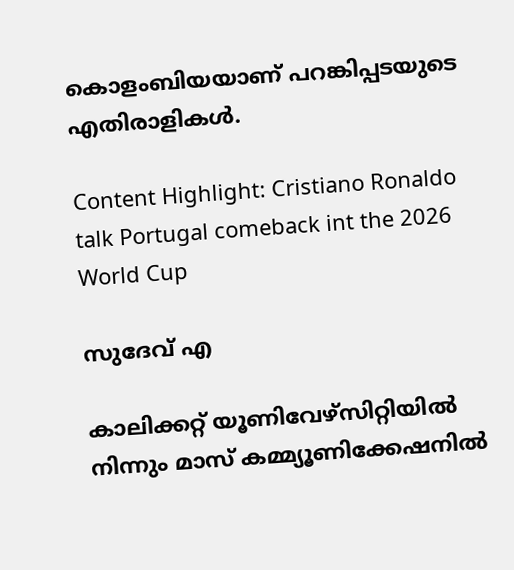കൊളംബിയയാണ് പറങ്കിപ്പടയുടെ എതിരാളികള്‍.

Content Highlight: Cristiano Ronaldo talk Portugal comeback int the 2026 World Cup

സുദേവ് എ

കാലിക്കറ്റ് യൂണിവേഴ്‌സിറ്റിയില്‍ നിന്നും മാസ് കമ്മ്യൂണിക്കേഷനില്‍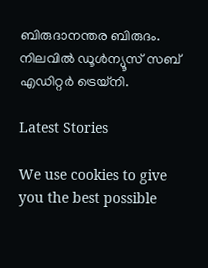ബിരുദാനന്തര ബിരുദം. നിലവില്‍ ഡൂള്‍ന്യൂസ് സബ് എഡിറ്റര്‍ ട്രെയ്‌നി.

Latest Stories

We use cookies to give you the best possible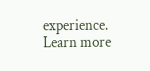experience. Learn more